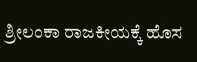ಶ್ರೀಲಂಕಾ ರಾಜಕೀಯಕ್ಕೆ ಹೊಸ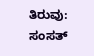ತಿರುವು: ಸಂಸತ್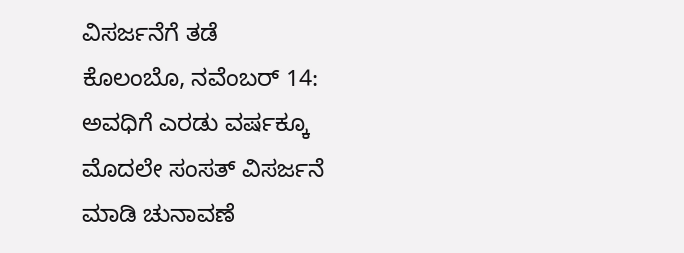ವಿಸರ್ಜನೆಗೆ ತಡೆ
ಕೊಲಂಬೊ, ನವೆಂಬರ್ 14: ಅವಧಿಗೆ ಎರಡು ವರ್ಷಕ್ಕೂ ಮೊದಲೇ ಸಂಸತ್ ವಿಸರ್ಜನೆ ಮಾಡಿ ಚುನಾವಣೆ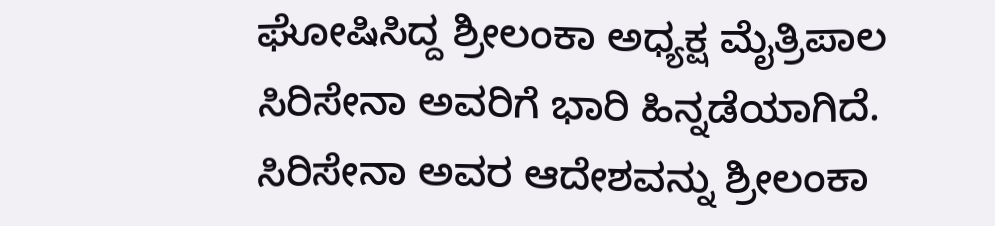ಘೋಷಿಸಿದ್ದ ಶ್ರೀಲಂಕಾ ಅಧ್ಯಕ್ಷ ಮೈತ್ರಿಪಾಲ ಸಿರಿಸೇನಾ ಅವರಿಗೆ ಭಾರಿ ಹಿನ್ನಡೆಯಾಗಿದೆ.
ಸಿರಿಸೇನಾ ಅವರ ಆದೇಶವನ್ನು ಶ್ರೀಲಂಕಾ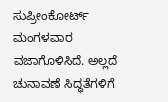ಸುಪ್ರೀಂಕೋರ್ಟ್ ಮಂಗಳವಾರ ವಜಾಗೊಳಿಸಿದೆ. ಅಲ್ಲದೆ ಚುನಾವಣೆ ಸಿದ್ಧತೆಗಳಿಗೆ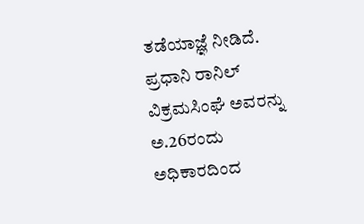ತಡೆಯಾಜ್ಞೆ ನೀಡಿದೆ.
ಪ್ರಧಾನಿ ರಾನಿಲ್ ವಿಕ್ರಮಸಿಂಘೆ ಅವರನ್ನು ಅ.26ರಂದು ಅಧಿಕಾರದಿಂದ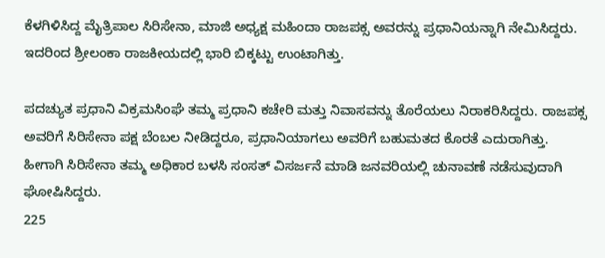ಕೆಳಗಿಳಿಸಿದ್ದ ಮೈತ್ರಿಪಾಲ ಸಿರಿಸೇನಾ, ಮಾಜಿ ಅಧ್ಯಕ್ಷ ಮಹಿಂದಾ ರಾಜಪಕ್ಸ ಅವರನ್ನು ಪ್ರಧಾನಿಯನ್ನಾಗಿ ನೇಮಿಸಿದ್ದರು. ಇದರಿಂದ ಶ್ರೀಲಂಕಾ ರಾಜಕೀಯದಲ್ಲಿ ಭಾರಿ ಬಿಕ್ಕಟ್ಟು ಉಂಟಾಗಿತ್ತು.

ಪದಚ್ಯುತ ಪ್ರಧಾನಿ ವಿಕ್ರಮಸಿಂಘೆ ತಮ್ಮ ಪ್ರಧಾನಿ ಕಚೇರಿ ಮತ್ತು ನಿವಾಸವನ್ನು ತೊರೆಯಲು ನಿರಾಕರಿಸಿದ್ದರು. ರಾಜಪಕ್ಸ ಅವರಿಗೆ ಸಿರಿಸೇನಾ ಪಕ್ಷ ಬೆಂಬಲ ನೀಡಿದ್ದರೂ, ಪ್ರಧಾನಿಯಾಗಲು ಅವರಿಗೆ ಬಹುಮತದ ಕೊರತೆ ಎದುರಾಗಿತ್ತು.
ಹೀಗಾಗಿ ಸಿರಿಸೇನಾ ತಮ್ಮ ಅಧಿಕಾರ ಬಳಸಿ ಸಂಸತ್ ವಿಸರ್ಜನೆ ಮಾಡಿ ಜನವರಿಯಲ್ಲಿ ಚುನಾವಣೆ ನಡೆಸುವುದಾಗಿ ಘೋಷಿಸಿದ್ದರು.
225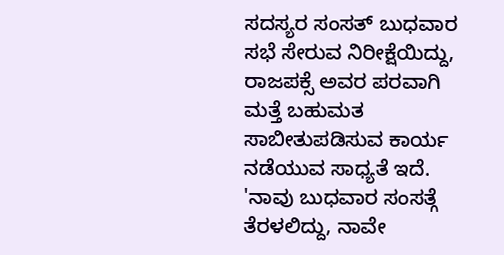ಸದಸ್ಯರ ಸಂಸತ್ ಬುಧವಾರ ಸಭೆ ಸೇರುವ ನಿರೀಕ್ಷೆಯಿದ್ದು, ರಾಜಪಕ್ಸೆ ಅವರ ಪರವಾಗಿ ಮತ್ತೆ ಬಹುಮತ ಸಾಬೀತುಪಡಿಸುವ ಕಾರ್ಯ ನಡೆಯುವ ಸಾಧ್ಯತೆ ಇದೆ.
'ನಾವು ಬುಧವಾರ ಸಂಸತ್ಗೆ ತೆರಳಲಿದ್ದು, ನಾವೇ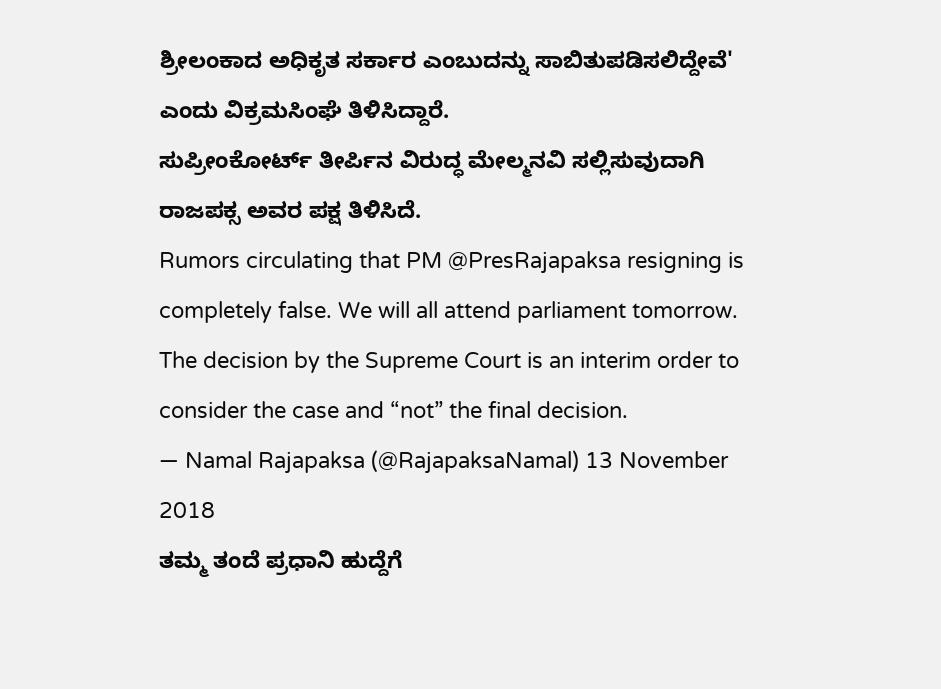ಶ್ರೀಲಂಕಾದ ಅಧಿಕೃತ ಸರ್ಕಾರ ಎಂಬುದನ್ನು ಸಾಬಿತುಪಡಿಸಲಿದ್ದೇವೆ' ಎಂದು ವಿಕ್ರಮಸಿಂಘೆ ತಿಳಿಸಿದ್ದಾರೆ.
ಸುಪ್ರೀಂಕೋರ್ಟ್ ತೀರ್ಪಿನ ವಿರುದ್ಧ ಮೇಲ್ಮನವಿ ಸಲ್ಲಿಸುವುದಾಗಿ ರಾಜಪಕ್ಸ ಅವರ ಪಕ್ಷ ತಿಳಿಸಿದೆ.
Rumors circulating that PM @PresRajapaksa resigning is completely false. We will all attend parliament tomorrow. The decision by the Supreme Court is an interim order to consider the case and “not” the final decision.
— Namal Rajapaksa (@RajapaksaNamal) 13 November 2018
ತಮ್ಮ ತಂದೆ ಪ್ರಧಾನಿ ಹುದ್ದೆಗೆ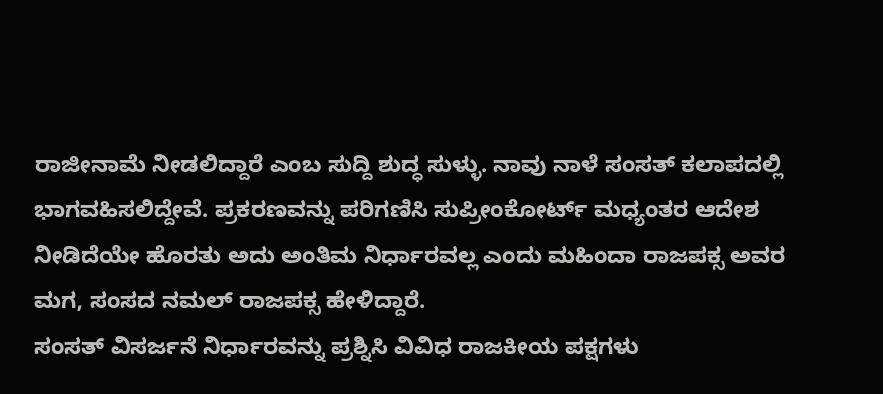ರಾಜೀನಾಮೆ ನೀಡಲಿದ್ದಾರೆ ಎಂಬ ಸುದ್ದಿ ಶುದ್ಧ ಸುಳ್ಳು. ನಾವು ನಾಳೆ ಸಂಸತ್ ಕಲಾಪದಲ್ಲಿ ಭಾಗವಹಿಸಲಿದ್ದೇವೆ. ಪ್ರಕರಣವನ್ನು ಪರಿಗಣಿಸಿ ಸುಪ್ರೀಂಕೋರ್ಟ್ ಮಧ್ಯಂತರ ಆದೇಶ ನೀಡಿದೆಯೇ ಹೊರತು ಅದು ಅಂತಿಮ ನಿರ್ಧಾರವಲ್ಲ ಎಂದು ಮಹಿಂದಾ ರಾಜಪಕ್ಸ ಅವರ ಮಗ, ಸಂಸದ ನಮಲ್ ರಾಜಪಕ್ಸ ಹೇಳಿದ್ದಾರೆ.
ಸಂಸತ್ ವಿಸರ್ಜನೆ ನಿರ್ಧಾರವನ್ನು ಪ್ರಶ್ನಿಸಿ ವಿವಿಧ ರಾಜಕೀಯ ಪಕ್ಷಗಳು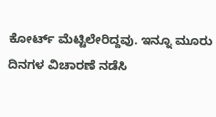ಕೋರ್ಟ್ ಮೆಟ್ಟಿಲೇರಿದ್ದವು. ಇನ್ನೂ ಮೂರು ದಿನಗಳ ವಿಚಾರಣೆ ನಡೆಸಿ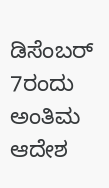ಡಿಸೆಂಬರ್ 7ರಂದು ಅಂತಿಮ ಆದೇಶ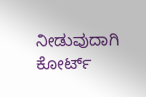ನೀಡುವುದಾಗಿ ಕೋರ್ಟ್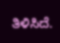ತಿಳಿಸಿದೆ.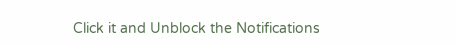Click it and Unblock the Notifications